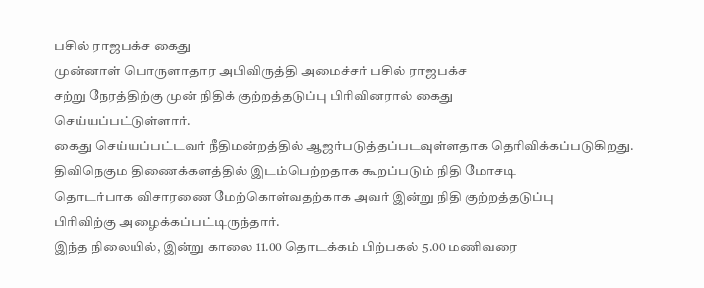பசில் ராஜபக்ச கைது
முன்னாள் பொருளாதார அபிவிருத்தி அமைச்சர் பசில் ராஜபக்ச
சற்று நேரத்திற்கு முன் நிதிக் குற்றத்தடுப்பு பிரிவினரால் கைது
செய்யப்பட்டுள்ளார்.
கைது செய்யப்பட்டவர் நீதிமன்றத்தில் ஆஜர்படுத்தப்படவுள்ளதாக தெரிவிக்கப்படுகிறது.
திவிநெகும திணைக்களத்தில் இடம்பெற்றதாக கூறப்படும் நிதி மோசடி
தொடர்பாக விசாரணை மேற்கொள்வதற்காக அவர் இன்று நிதி குற்றத்தடுப்பு
பிரிவிற்கு அழைக்கப்பட்டிருந்தார்.
இந்த நிலையில், இன்று காலை 11.00 தொடக்கம் பிற்பகல் 5.00 மணிவரை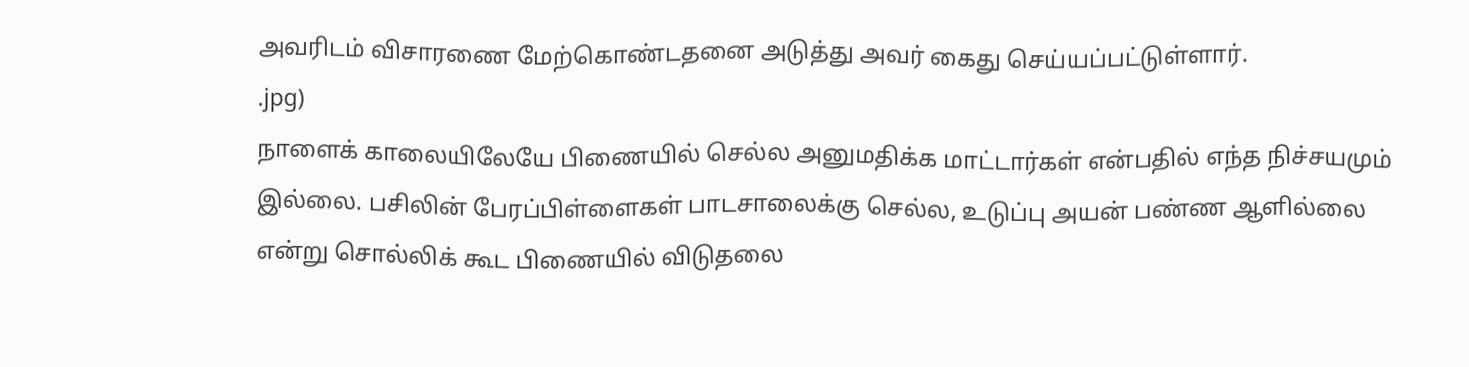அவரிடம் விசாரணை மேற்கொண்டதனை அடுத்து அவர் கைது செய்யப்பட்டுள்ளார்.
.jpg)
நாளைக் காலையிலேயே பிணையில் செல்ல அனுமதிக்க மாட்டார்கள் என்பதில் எந்த நிச்சயமும் இல்லை. பசிலின் பேரப்பிள்ளைகள் பாடசாலைக்கு செல்ல, உடுப்பு அயன் பண்ண ஆளில்லை என்று சொல்லிக் கூட பிணையில் விடுதலை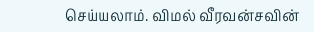செய்யலாம். விமல் வீரவன்சவின்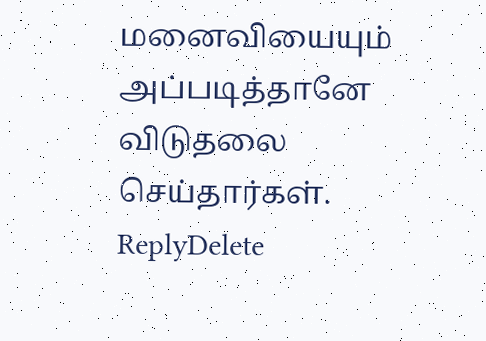மனைவியையும் அப்படித்தானே விடுதலை செய்தார்கள்.
ReplyDelete